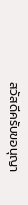สวัสดีครับขอนุญา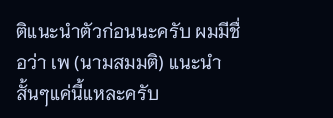ติแนะนำตัวก่อนนะครับ ผมมีชื่อว่า เพ (นามสมมติ) แนะนำสั้นๆแค่นี้แหละครับ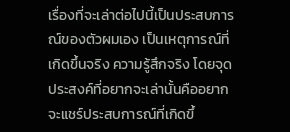เรื่องที่จะเล่าต่อไปนี้เป็นประสบการณ์ของตัวผมเอง เป็นเหตุการณ์ที่เกิดขึ้นจริง ความรู้สึกจริง โดยจุดประสงค์ที่อยากจะเล่านั้นคืออยากจะแชร์ประสบการณ์ที่เกิดขึ้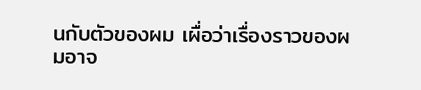นกับตัวของผม เผื่อว่าเรื่องราวของผมอาจ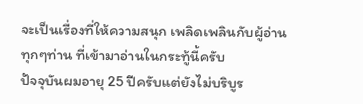จะเป็นเรื่องที่ให้ความสนุก เพลิดเพลินกับผู้อ่านทุกๆท่าน ที่เข้ามาอ่านในกระทู้นี้ครับ
ปัจจุบันผมอายุ 25 ปีครับแต่ยังไม่บริบูร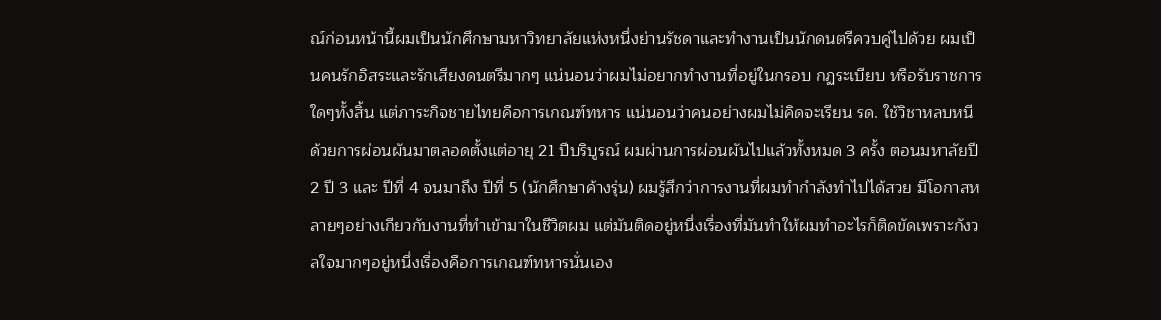ณ์ก่อนหน้านี้ผมเป็นนักศึกษามหาวิทยาลัยแห่งหนึ่งย่านรัชดาและทำงานเป็นนักดนตรีควบคู่ไปด้วย ผมเป็นคนรักอิสระและรักเสียงดนตรีมากๆ แน่นอนว่าผมไม่อยากทำงานที่อยู่ในกรอบ กฏระเบียบ หรือรับราชการใดๆทั้งสิ้น แต่ภาระกิจชายไทยคือการเกณฑ์ทหาร แน่นอนว่าคนอย่างผมไม่คิดจะเรียน รด. ใช้วิชาหลบหนีด้วยการผ่อนผันมาตลอดตั้งแต่อายุ 21 ปีบริบูรณ์ ผมผ่านการผ่อนผันไปแล้วทั้งหมด 3 ครั้ง ตอนมหาลัยปี 2 ปี 3 และ ปีที่ 4 จนมาถึง ปีที่ 5 (นักศึกษาค้างรุ่น) ผมรู้สึกว่าการงานที่ผมทำกำลังทำไปได้สวย มีโอกาสหลายๆอย่างเกียวกับงานที่ทำเข้ามาในชีวิตผม แต่มันติดอยู่หนึ่งเรื่องที่มันทำให้ผมทำอะไรก็ติดขัดเพราะกังวลใจมากๆอยู่หนึ่งเรื่องคือการเกณฑ์ทหารนั่นเอง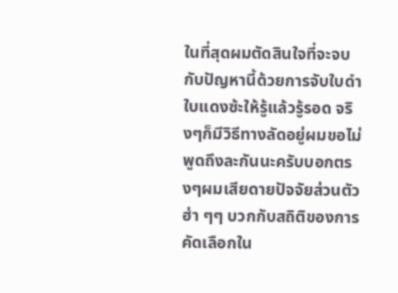ในที่สุดผมตัดสินใจที่จะจบกับปัญหานี้ด้วยการจับใบดำใบแดงซ้ะให้รู้แล้วรู้รอด จริงๆก็มีวิธีทางลัดอยู่ผมขอไม่พูดถึงละกันนะครับบอกตรงๆผมเสียดายปัจจัยส่วนตัว ฮ่า ๆๆ บวกกับสถิติของการคัดเลือกใน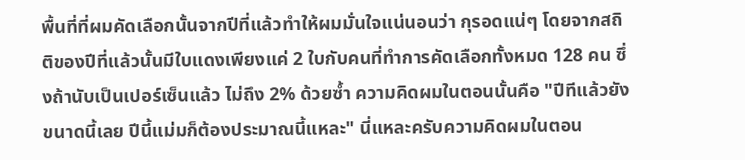พื้นที่ที่ผมคัดเลือกนั้นจากปีที่แล้วทำให้ผมมั่นใจแน่นอนว่า กุรอดแน่ๆ โดยจากสถิติของปีที่แล้วนั้นมีใบแดงเพียงแค่ 2 ใบกับคนที่ทำการคัดเลือกทั้งหมด 128 คน ซึ่งถ้านับเป็นเปอร์เซ็นแล้ว ไม่ถึง 2% ด้วยซ้ำ ความคิดผมในตอนนั้นคือ "ปีทีแล้วยังขนาดนี้เลย ปีนี้แม่มก็ต้องประมาณนี้แหละ" นี่แหละครับความคิดผมในตอน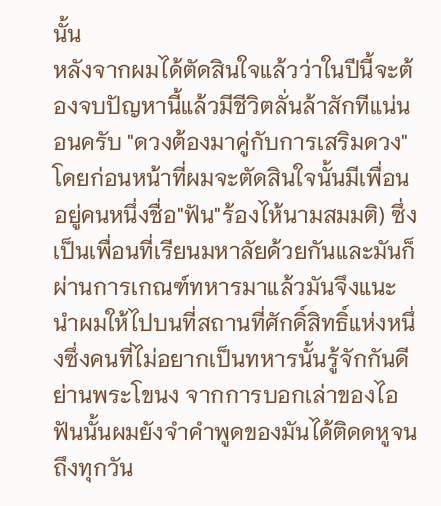นั้น
หลังจากผมได้ตัดสินใจแล้วว่าในปีนี้จะต้องจบปัญหานี้แล้วมีชีวิตลั่นล้าสักทีแน่นอนครับ "ดวงต้องมาคู่กับการเสริมดวง" โดยก่อนหน้าที่ผมจะตัดสินใจนั้นมีเพื่อนอยู่คนหนึ่งชื่อ"ฟัน"ร้องไห้นามสมมติ) ซึ่งเป็นเพื่อนที่เรียนมหาลัยด้วยกันและมันก็ผ่านการเกณฑ์ทหารมาแล้วมันจึงแนะนำผมให้ไปบนที่สถานที่ศักดิ์สิทธิ์แห่งหนึ่งซึ่งคนที่ไม่อยากเป็นทหารนั้นรู้จักกันดีย่านพระโขนง จากการบอกเล่าของไอฟันนั้นผมยังจำคำพูดของมันได้ติดดหูจนถึงทุกวัน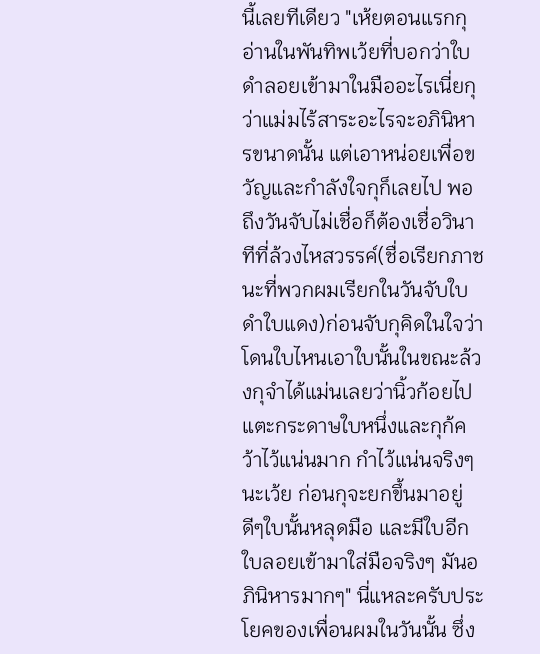นี้เลยทีเดียว "เห้ยตอนแรกกุอ่านในพันทิพเว้ยที่บอกว่าใบดำลอยเข้ามาในมืออะไรเนี่ยกุว่าแม่มไร้สาระอะไรจะอภินิหารขนาดนั้น แต่เอาหน่อยเพื่อขวัญและกำลังใจกุก็เลยไป พอถึงวันจับไม่เชื่อก็ต้องเชื่อวินาทีที่ล้วงไหสวรรค์(ชื่อเรียกภาชนะที่พวกผมเรียกในวันจับใบดำใบแดง)ก่อนจับกุคิดในใจว่าโดนใบไหนเอาใบนั้นในขณะล้วงกุจำได้แม่นเลยว่านิ้วก้อยไปแตะกระดาษใบหนึ่งและกุก้คว้าไว้แน่นมาก กำไว้แน่นจริงๆนะเว้ย ก่อนกุจะยกขึ้นมาอยู่ดีๆใบนั้นหลุดมือ และมีใบอีกใบลอยเข้ามาใส่มือจริงๆ มันอภินิหารมากๆ" นี่แหละครับประโยคของเพื่อนผมในวันนั้น ซึ่ง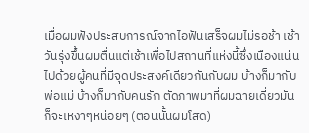เมื่อผมฟังประสบการณ์จากไอฟันเสร็จผมไม่รอช้า เช้าวันรุ่งขึ้นผมตื่นแต่เช้าเพื่อไปสถานที่แห่งนี้ซึ่งเนืองแน่นไปด้วยผู้คนที่มีจุดประสงค์เดียวกันกับผม บ้างก็มากับพ่อแม่ บ้างก็มากับคนรัก ตัดภาพมาที่ผมฉายเดี่ยวมันก็จะเหงาๆหน่อยๆ (ตอนนั้นผมโสด)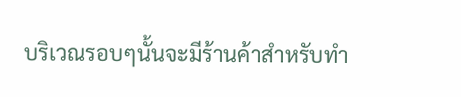บริเวณรอบๆนั้นจะมีร้านค้าสำหรับทำ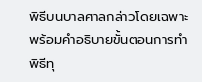พิธีบนบาลศาลกล่าวโดยเฉพาะพร้อมคำอธิบายขั้นตอนการทำพิธีทุ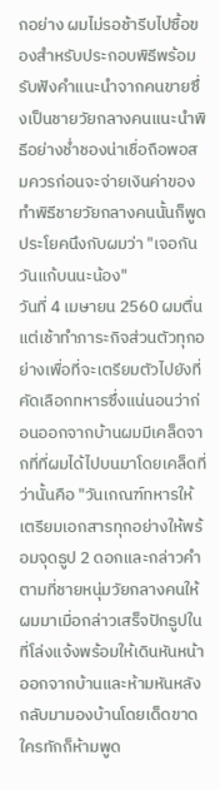กอย่าง ผมไม่รอช้ารีบไปซื้อของสำหรับประกอบพิธีพร้อมรับฟังคำแนะนำจากคนขายซึ่งเป็นชายวัยกลางคนแนะนำพิธีอย่างช่ำชองน่าเชื่อถือพอสมควรก่อนจะจ่ายเงินค่าของทำพิธีชายวัยกลางคนนั้นก็พูดประโยคนึงกับผมว่า "เจอกันวันแก้บนนะน้อง"
วันที่ 4 เมษายน 2560 ผมตื่นแต่เช้าทำภาระกิจส่วนตัวทุกอย่างเพื่อที่จะเตรียมตัวไปยังที่คัดเลือกทหารซึ่งแน่นอนว่าก่อนออกจากบ้านผมมีเคล็ดจากที่ที่ผมได้ไปบนมาโดยเคล็ดที่ว่านั้นคือ "วันเกณฑ์ทหารให้เตรียมเอกสารทุกอย่างให้พร้อมจุดธูป 2 ดอกและกล่าวคำตามที่ชายหนุ่มวัยกลางคนให้ผมมาเมื่อกล่าวเสร็จปักธูปในที่โล่งแจ้งพร้อมให้เดินหันหน้าออกจากบ้านและห้ามหันหลังกลับมามองบ้านโดยเด็ดขาด ใครทักก็ห้ามพูด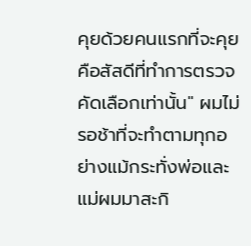คุยด้วยคนแรกที่จะคุยคือสัสดีที่ทำการตรวจคัดเลือกเท่านั้น" ผมไม่รอช้าที่จะทำตามทุกอย่างแม้กระทั่งพ่อและแม่ผมมาสะกิ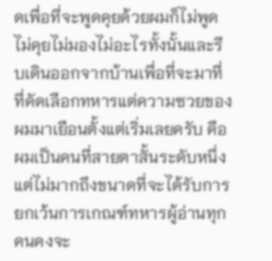ดเพื่อที่จะพูดคุยด้วยผมก็ไม่พูดไม่คุยไม่มองไม่อะไรทั้งนั้นและรีบเดินออกจากบ้านเพื่อที่จะมาที่ที่คัดเลือกทหารแต่ความซวยของผมมาเยือนตั้งแต่เริ่มเลยครับ คือผมเป็นคนที่สายตาสั้นระดับหนึ่งแต่ไม่มากถึงขนาดที่จะได้รับการยกเว้นการเกณฑ์ทหารผู้อ่านทุกคนคงจะ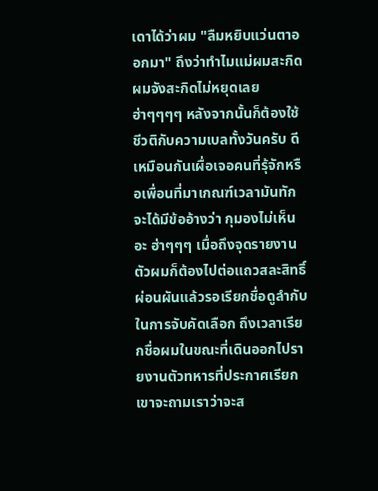เดาได้ว่าผม "ลืมหยิบแว่นตาออกมา" ถึงว่าทำไมแม่ผมสะกิดผมจังสะกิดไม่หยุดเลย ฮ่าๆๆๆๆ หลังจากนั้นก็ต้องใช้ชีวติกับความเบลทั้งวันครับ ดีเหมือนกันเผื่อเจอคนที่รุ้จักหรือเพื่อนที่มาเกณฑ์เวลามันทักจะได้มีข้ออ้างว่า กุมองไม่เห็นอะ ฮ่าๆๆๆ เมื่อถึงจุดรายงานตัวผมก็ต้องไปต่อแถวสละสิทธิ์ผ่อนผันแล้วรอเรียกชื่อดูลำกับในการจับคัดเลือก ถึงเวลาเรียกชื่อผมในขณะที่เดินออกไปรายงานตัวทหารที่ประกาศเรียกเขาจะถามเราว่าจะส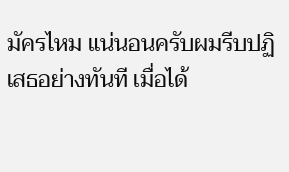มัครไหม แน่นอนครับผมรีบปฏิเสธอย่างทันที เมื่อได้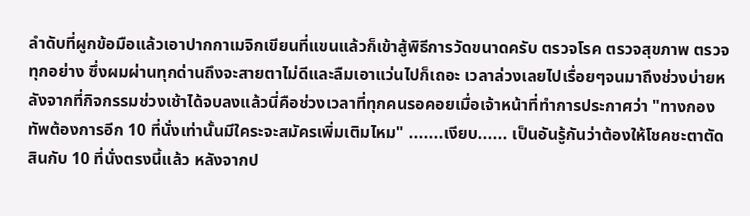ลำดับที่ผูกข้อมือแล้วเอาปากกาเมจิกเขียนที่แขนแล้วก็เข้าสู้พิธีการวัดขนาดครับ ตรวจโรค ตรวจสุขภาพ ตรวจทุกอย่าง ซึ่งผมผ่านทุกด่านถึงจะสายตาไม่ดีและลืมเอาแว่นไปก็เถอะ เวลาล่วงเลยไปเรื่อยๆจนมาถึงช่วงบ่ายหลังจากที่กิจกรรมช่วงเช้าได้จบลงแล้วนี่คือช่วงเวลาที่ทุกคนรอคอยเมื่อเจ้าหน้าที่ทำการประกาศว่า "ทางกองทัพต้องการอีก 10 ที่นั่งเท่านั้นมีใคระจะสมัครเพิ่มเติมไหม" .......เงียบ...... เป็นอันรู้กันว่าต้องให้โชคชะตาตัดสินกับ 10 ที่นั่งตรงนี้แล้ว หลังจากป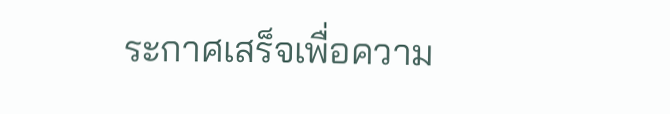ระกาศเสร็จเพื่อความ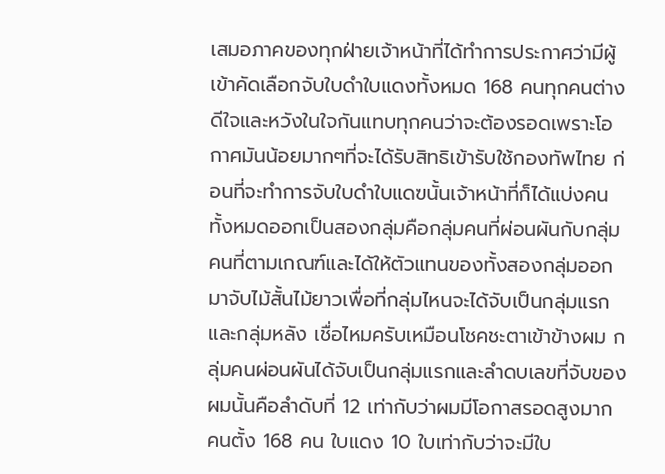เสมอภาคของทุกฝ่ายเจ้าหน้าที่ได้ทำการประกาศว่ามีผู้เข้าคัดเลือกจับใบดำใบแดงทั้งหมด 168 คนทุกคนต่างดีใจและหวังในใจกันแทบทุกคนว่าจะต้องรอดเพราะโอกาศมันน้อยมากๆที่จะได้รับสิทธิเข้ารับใช้กองทัพไทย ก่อนที่จะทำการจับใบดำใบแดฃนั้นเจ้าหน้าที่ก็ได้แบ่งคนทั้งหมดออกเป็นสองกลุ่มคือกลุ่มคนที่ผ่อนผันกับกลุ่มคนที่ตามเกณฑ์และได้ให้ตัวแทนของทั้งสองกลุ่มออกมาจับไม้สั้นไม้ยาวเพื่อที่กลุ่มไหนจะได้จับเป็นกลุ่มแรกและกลุ่มหลัง เชื่อไหมครับเหมือนโชคชะตาเข้าข้างผม กลุ่มคนผ่อนผันได้จับเป็นกลุ่มแรกและลำดบเลขที่จับของผมนั้นคือลำดับที่ 12 เท่ากับว่าผมมีโอกาสรอดสูงมาก คนตั้ง 168 คน ใบแดง 10 ใบเท่ากับว่าจะมีใบ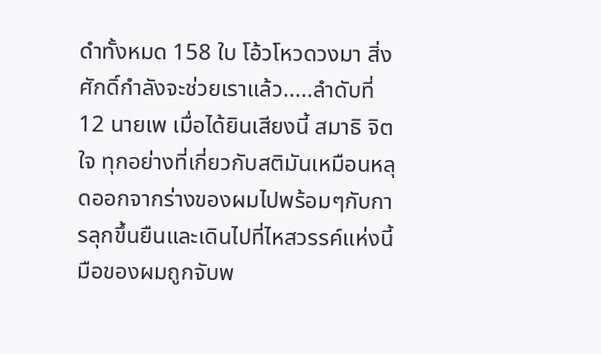ดำทั้งหมด 158 ใบ โอ้วโหวดวงมา สิ่งศักดิ์กำลังจะช่วยเราแล้ว.....ลำดับที่ 12 นายเพ เมื่อได้ยินเสียงนี้ สมาธิ จิตใจ ทุกอย่างที่เกี่ยวกับสติมันเหมือนหลุดออกจากร่างของผมไปพร้อมๆกับการลุกขึ้นยืนและเดินไปที่ไหสวรรค์แห่งนี้ มือของผมถูกจับพ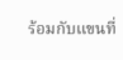ร้อมกับแขนที่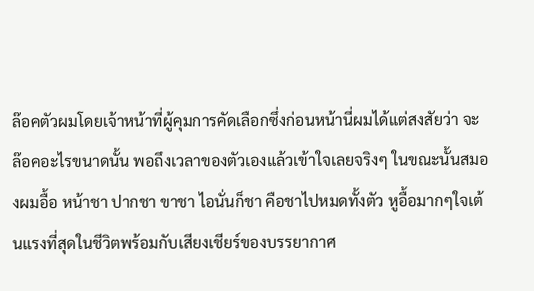ล๊อคตัวผมโดยเจ้าหน้าที่ผู้คุมการคัดเลือกซึ่งก่อนหน้านี่ผมได้แต่สงสัยว่า จะล๊อคอะไรขนาดนั้น พอถึงเวลาของตัวเองแล้วเข้าใจเลยจริงๆ ในขณะนั้นสมองผมอื้อ หน้าชา ปากชา ขาชา ไอนั่นก็ชา คือชาไปหมดทั้งตัว หูอื้อมากๆใจเต้นแรงที่สุดในชีวิตพร้อมกับเสียงเชียร์ของบรรยากาศ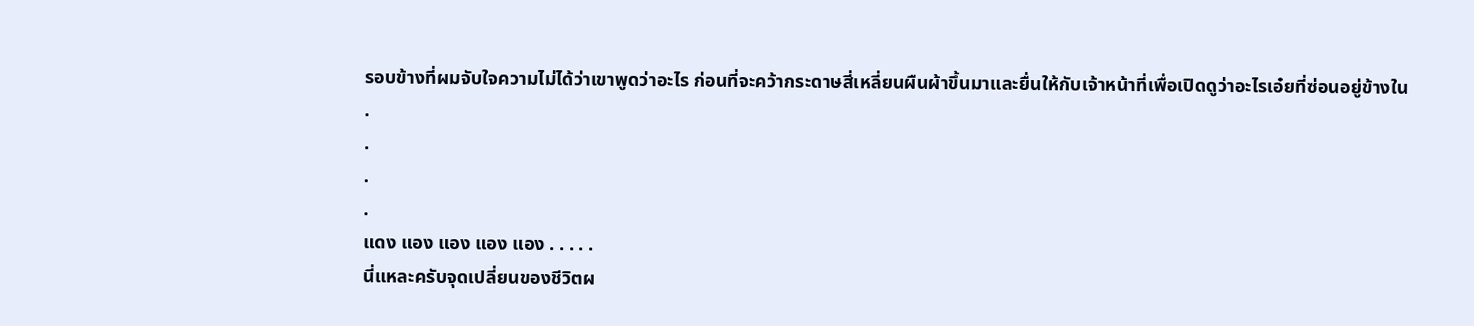รอบข้างที่ผมจับใจความไม่ได้ว่าเขาพูดว่าอะไร ก่อนที่จะคว้ากระดาษสี่เหลี่ยนผืนผ้าขึ้นมาและยื่นให้กับเจ้าหน้าที่เพื่อเปิดดูว่าอะไรเอ๋ยที่ซ่อนอยู่ข้างใน
.
.
.
.
แดง แอง แอง แอง แอง . . . . .
นี่แหละครับจุดเปลี่ยนของชีวิตผ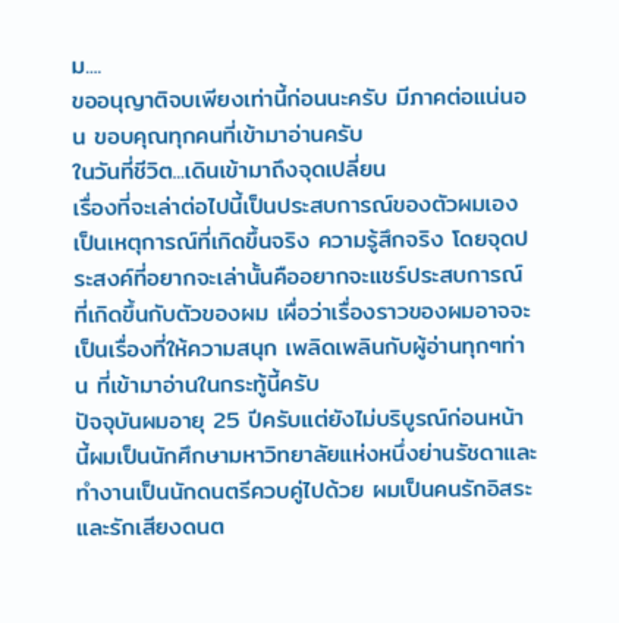ม....
ขออนุญาติจบเพียงเท่านี้ก่อนนะครับ มีภาคต่อแน่นอน ขอบคุณทุกคนที่เข้ามาอ่านครับ
ในวันที่ชีวิต...เดินเข้ามาถึงจุดเปลี่ยน
เรื่องที่จะเล่าต่อไปนี้เป็นประสบการณ์ของตัวผมเอง เป็นเหตุการณ์ที่เกิดขึ้นจริง ความรู้สึกจริง โดยจุดประสงค์ที่อยากจะเล่านั้นคืออยากจะแชร์ประสบการณ์ที่เกิดขึ้นกับตัวของผม เผื่อว่าเรื่องราวของผมอาจจะเป็นเรื่องที่ให้ความสนุก เพลิดเพลินกับผู้อ่านทุกๆท่าน ที่เข้ามาอ่านในกระทู้นี้ครับ
ปัจจุบันผมอายุ 25 ปีครับแต่ยังไม่บริบูรณ์ก่อนหน้านี้ผมเป็นนักศึกษามหาวิทยาลัยแห่งหนึ่งย่านรัชดาและทำงานเป็นนักดนตรีควบคู่ไปด้วย ผมเป็นคนรักอิสระและรักเสียงดนต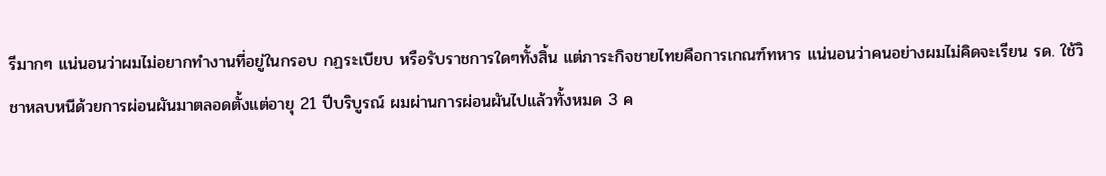รีมากๆ แน่นอนว่าผมไม่อยากทำงานที่อยู่ในกรอบ กฏระเบียบ หรือรับราชการใดๆทั้งสิ้น แต่ภาระกิจชายไทยคือการเกณฑ์ทหาร แน่นอนว่าคนอย่างผมไม่คิดจะเรียน รด. ใช้วิชาหลบหนีด้วยการผ่อนผันมาตลอดตั้งแต่อายุ 21 ปีบริบูรณ์ ผมผ่านการผ่อนผันไปแล้วทั้งหมด 3 ค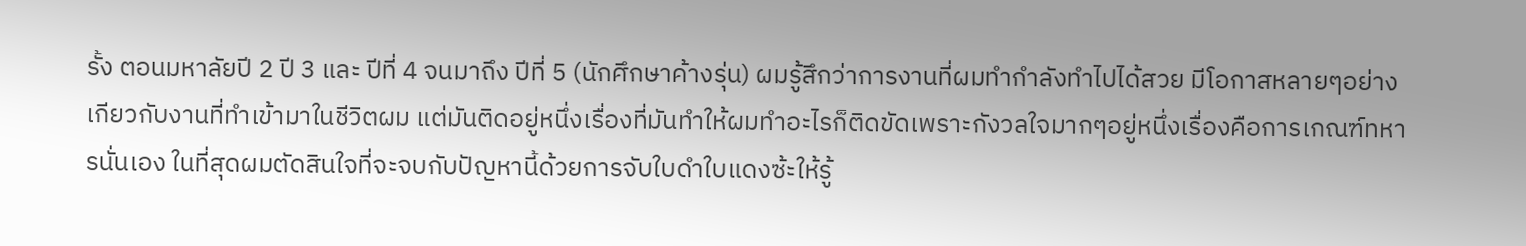รั้ง ตอนมหาลัยปี 2 ปี 3 และ ปีที่ 4 จนมาถึง ปีที่ 5 (นักศึกษาค้างรุ่น) ผมรู้สึกว่าการงานที่ผมทำกำลังทำไปได้สวย มีโอกาสหลายๆอย่างเกียวกับงานที่ทำเข้ามาในชีวิตผม แต่มันติดอยู่หนึ่งเรื่องที่มันทำให้ผมทำอะไรก็ติดขัดเพราะกังวลใจมากๆอยู่หนึ่งเรื่องคือการเกณฑ์ทหารนั่นเอง ในที่สุดผมตัดสินใจที่จะจบกับปัญหานี้ด้วยการจับใบดำใบแดงซ้ะให้รู้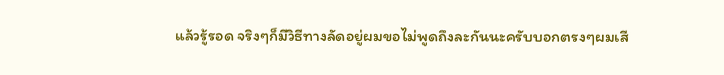แล้วรู้รอด จริงๆก็มีวิธีทางลัดอยู่ผมขอไม่พูดถึงละกันนะครับบอกตรงๆผมเสี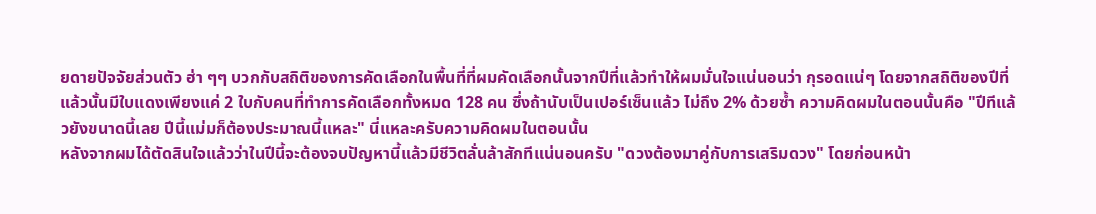ยดายปัจจัยส่วนตัว ฮ่า ๆๆ บวกกับสถิติของการคัดเลือกในพื้นที่ที่ผมคัดเลือกนั้นจากปีที่แล้วทำให้ผมมั่นใจแน่นอนว่า กุรอดแน่ๆ โดยจากสถิติของปีที่แล้วนั้นมีใบแดงเพียงแค่ 2 ใบกับคนที่ทำการคัดเลือกทั้งหมด 128 คน ซึ่งถ้านับเป็นเปอร์เซ็นแล้ว ไม่ถึง 2% ด้วยซ้ำ ความคิดผมในตอนนั้นคือ "ปีทีแล้วยังขนาดนี้เลย ปีนี้แม่มก็ต้องประมาณนี้แหละ" นี่แหละครับความคิดผมในตอนนั้น
หลังจากผมได้ตัดสินใจแล้วว่าในปีนี้จะต้องจบปัญหานี้แล้วมีชีวิตลั่นล้าสักทีแน่นอนครับ "ดวงต้องมาคู่กับการเสริมดวง" โดยก่อนหน้า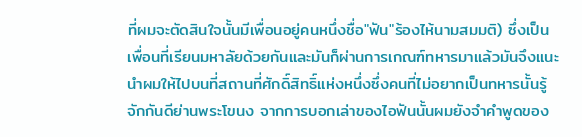ที่ผมจะตัดสินใจนั้นมีเพื่อนอยู่คนหนึ่งชื่อ"ฟัน"ร้องไห้นามสมมติ) ซึ่งเป็นเพื่อนที่เรียนมหาลัยด้วยกันและมันก็ผ่านการเกณฑ์ทหารมาแล้วมันจึงแนะนำผมให้ไปบนที่สถานที่ศักดิ์สิทธิ์แห่งหนึ่งซึ่งคนที่ไม่อยากเป็นทหารนั้นรู้จักกันดีย่านพระโขนง จากการบอกเล่าของไอฟันนั้นผมยังจำคำพูดของ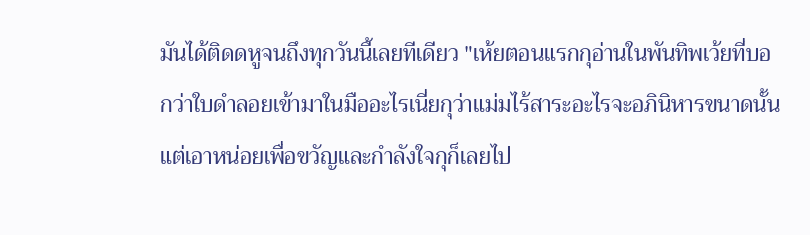มันได้ติดดหูจนถึงทุกวันนี้เลยทีเดียว "เห้ยตอนแรกกุอ่านในพันทิพเว้ยที่บอกว่าใบดำลอยเข้ามาในมืออะไรเนี่ยกุว่าแม่มไร้สาระอะไรจะอภินิหารขนาดนั้น แต่เอาหน่อยเพื่อขวัญและกำลังใจกุก็เลยไป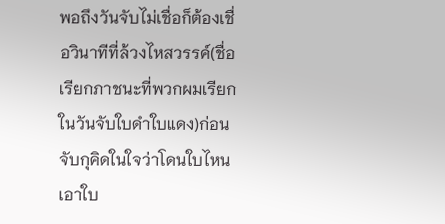พอถึงวันจับไม่เชื่อก็ต้องเชื่อวินาทีที่ล้วงไหสวรรค์(ชื่อเรียกภาชนะที่พวกผมเรียกในวันจับใบดำใบแดง)ก่อนจับกุคิดในใจว่าโดนใบไหนเอาใบ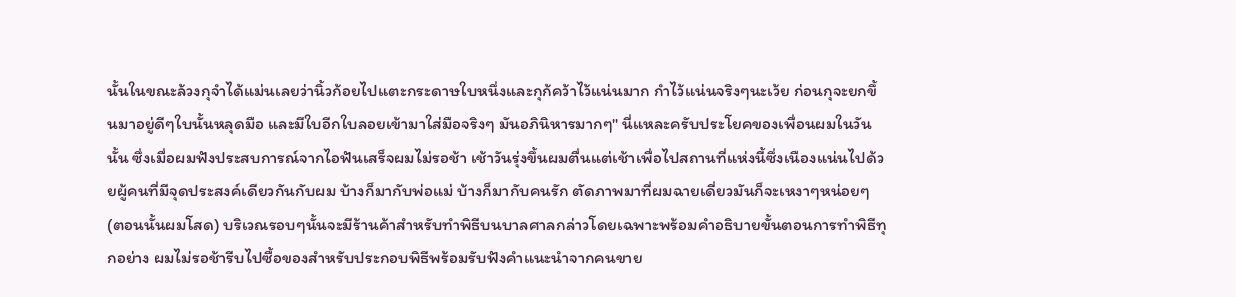นั้นในขณะล้วงกุจำได้แม่นเลยว่านิ้วก้อยไปแตะกระดาษใบหนึ่งและกุก้คว้าไว้แน่นมาก กำไว้แน่นจริงๆนะเว้ย ก่อนกุจะยกขึ้นมาอยู่ดีๆใบนั้นหลุดมือ และมีใบอีกใบลอยเข้ามาใส่มือจริงๆ มันอภินิหารมากๆ" นี่แหละครับประโยคของเพื่อนผมในวันนั้น ซึ่งเมื่อผมฟังประสบการณ์จากไอฟันเสร็จผมไม่รอช้า เช้าวันรุ่งขึ้นผมตื่นแต่เช้าเพื่อไปสถานที่แห่งนี้ซึ่งเนืองแน่นไปด้วยผู้คนที่มีจุดประสงค์เดียวกันกับผม บ้างก็มากับพ่อแม่ บ้างก็มากับคนรัก ตัดภาพมาที่ผมฉายเดี่ยวมันก็จะเหงาๆหน่อยๆ (ตอนนั้นผมโสด) บริเวณรอบๆนั้นจะมีร้านค้าสำหรับทำพิธีบนบาลศาลกล่าวโดยเฉพาะพร้อมคำอธิบายขั้นตอนการทำพิธีทุกอย่าง ผมไม่รอช้ารีบไปซื้อของสำหรับประกอบพิธีพร้อมรับฟังคำแนะนำจากคนขาย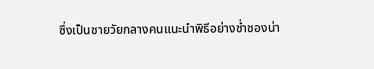ซึ่งเป็นชายวัยกลางคนแนะนำพิธีอย่างช่ำชองน่า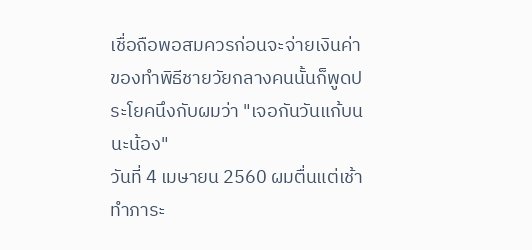เชื่อถือพอสมควรก่อนจะจ่ายเงินค่าของทำพิธีชายวัยกลางคนนั้นก็พูดประโยคนึงกับผมว่า "เจอกันวันแก้บนนะน้อง"
วันที่ 4 เมษายน 2560 ผมตื่นแต่เช้าทำภาระ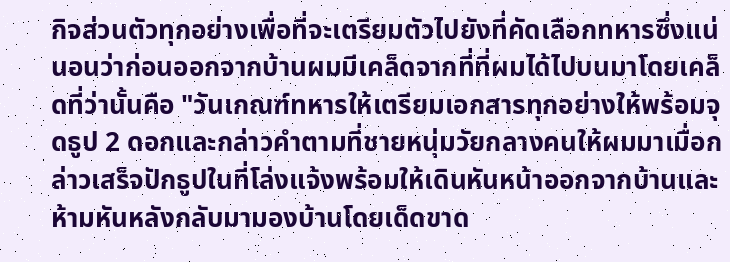กิจส่วนตัวทุกอย่างเพื่อที่จะเตรียมตัวไปยังที่คัดเลือกทหารซึ่งแน่นอนว่าก่อนออกจากบ้านผมมีเคล็ดจากที่ที่ผมได้ไปบนมาโดยเคล็ดที่ว่านั้นคือ "วันเกณฑ์ทหารให้เตรียมเอกสารทุกอย่างให้พร้อมจุดธูป 2 ดอกและกล่าวคำตามที่ชายหนุ่มวัยกลางคนให้ผมมาเมื่อกล่าวเสร็จปักธูปในที่โล่งแจ้งพร้อมให้เดินหันหน้าออกจากบ้านและห้ามหันหลังกลับมามองบ้านโดยเด็ดขาด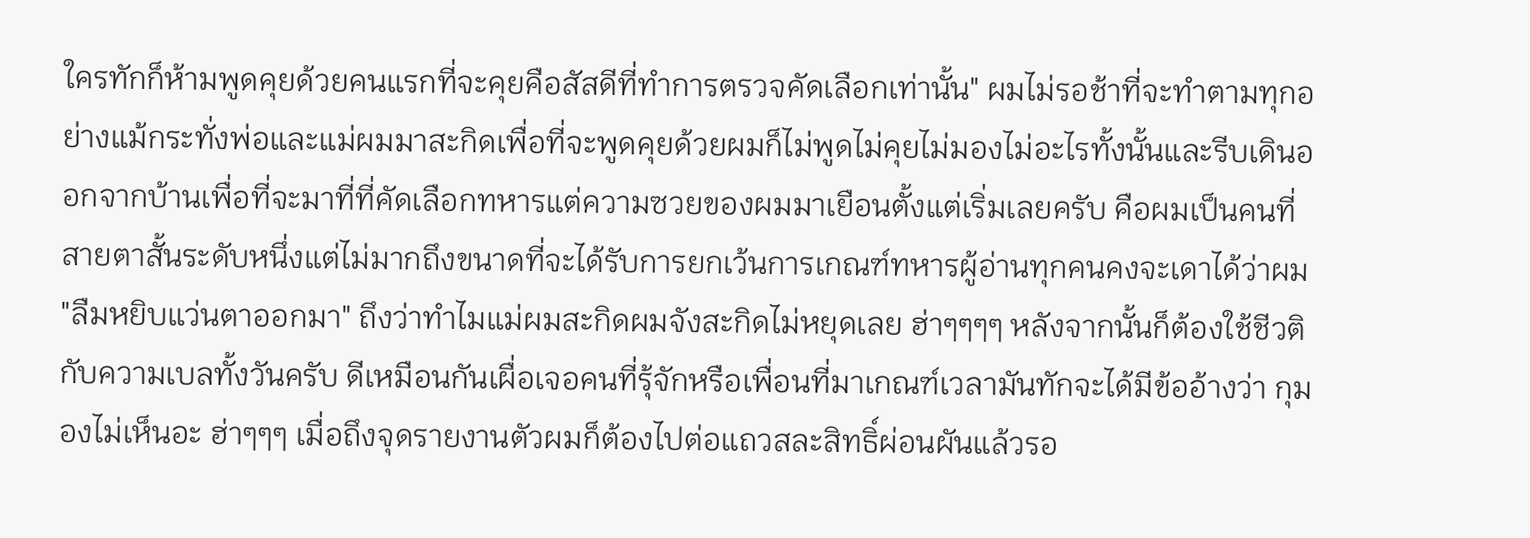ใครทักก็ห้ามพูดคุยด้วยคนแรกที่จะคุยคือสัสดีที่ทำการตรวจคัดเลือกเท่านั้น" ผมไม่รอช้าที่จะทำตามทุกอย่างแม้กระทั่งพ่อและแม่ผมมาสะกิดเพื่อที่จะพูดคุยด้วยผมก็ไม่พูดไม่คุยไม่มองไม่อะไรทั้งนั้นและรีบเดินออกจากบ้านเพื่อที่จะมาที่ที่คัดเลือกทหารแต่ความซวยของผมมาเยือนตั้งแต่เริ่มเลยครับ คือผมเป็นคนที่สายตาสั้นระดับหนึ่งแต่ไม่มากถึงขนาดที่จะได้รับการยกเว้นการเกณฑ์ทหารผู้อ่านทุกคนคงจะเดาได้ว่าผม "ลืมหยิบแว่นตาออกมา" ถึงว่าทำไมแม่ผมสะกิดผมจังสะกิดไม่หยุดเลย ฮ่าๆๆๆๆ หลังจากนั้นก็ต้องใช้ชีวติกับความเบลทั้งวันครับ ดีเหมือนกันเผื่อเจอคนที่รุ้จักหรือเพื่อนที่มาเกณฑ์เวลามันทักจะได้มีข้ออ้างว่า กุมองไม่เห็นอะ ฮ่าๆๆๆ เมื่อถึงจุดรายงานตัวผมก็ต้องไปต่อแถวสละสิทธิ์ผ่อนผันแล้วรอ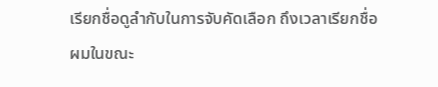เรียกชื่อดูลำกับในการจับคัดเลือก ถึงเวลาเรียกชื่อผมในขณะ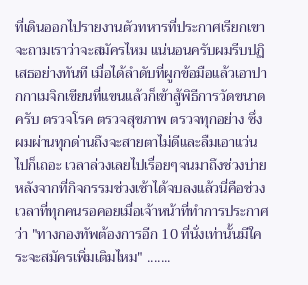ที่เดินออกไปรายงานตัวทหารที่ประกาศเรียกเขาจะถามเราว่าจะสมัครไหม แน่นอนครับผมรีบปฏิเสธอย่างทันที เมื่อได้ลำดับที่ผูกข้อมือแล้วเอาปากกาเมจิกเขียนที่แขนแล้วก็เข้าสู้พิธีการวัดขนาดครับ ตรวจโรค ตรวจสุขภาพ ตรวจทุกอย่าง ซึ่งผมผ่านทุกด่านถึงจะสายตาไม่ดีและลืมเอาแว่นไปก็เถอะ เวลาล่วงเลยไปเรื่อยๆจนมาถึงช่วงบ่ายหลังจากที่กิจกรรมช่วงเช้าได้จบลงแล้วนี่คือช่วงเวลาที่ทุกคนรอคอยเมื่อเจ้าหน้าที่ทำการประกาศว่า "ทางกองทัพต้องการอีก 10 ที่นั่งเท่านั้นมีใคระจะสมัครเพิ่มเติมไหม" .......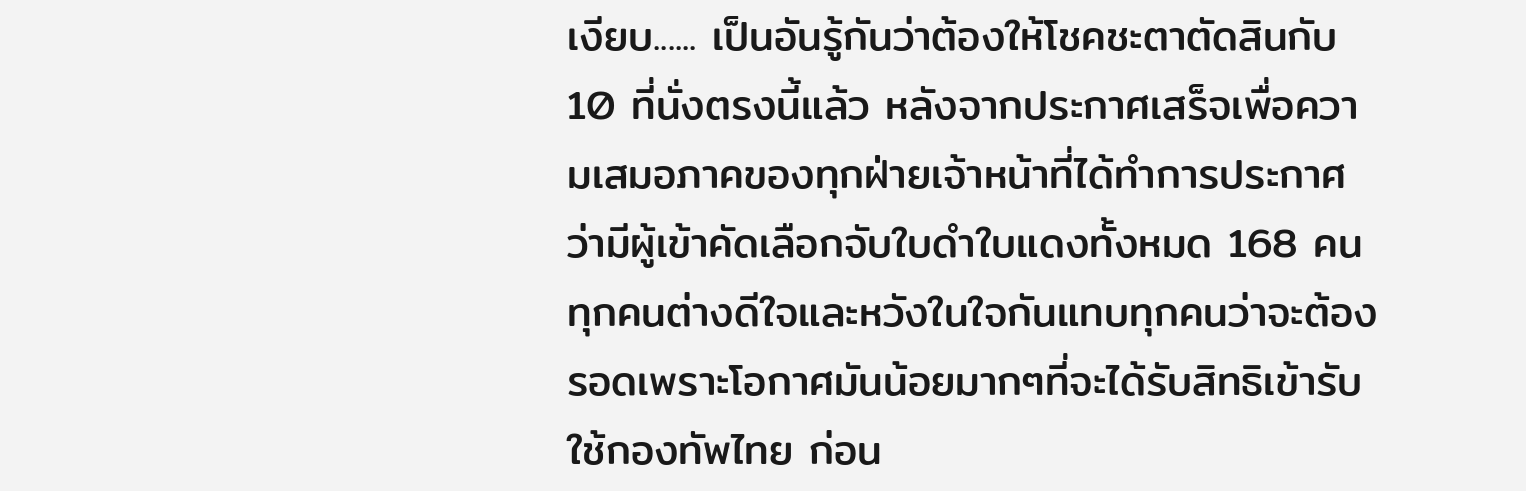เงียบ...... เป็นอันรู้กันว่าต้องให้โชคชะตาตัดสินกับ 10 ที่นั่งตรงนี้แล้ว หลังจากประกาศเสร็จเพื่อความเสมอภาคของทุกฝ่ายเจ้าหน้าที่ได้ทำการประกาศว่ามีผู้เข้าคัดเลือกจับใบดำใบแดงทั้งหมด 168 คนทุกคนต่างดีใจและหวังในใจกันแทบทุกคนว่าจะต้องรอดเพราะโอกาศมันน้อยมากๆที่จะได้รับสิทธิเข้ารับใช้กองทัพไทย ก่อน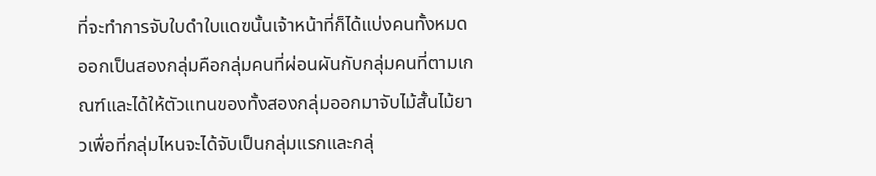ที่จะทำการจับใบดำใบแดฃนั้นเจ้าหน้าที่ก็ได้แบ่งคนทั้งหมดออกเป็นสองกลุ่มคือกลุ่มคนที่ผ่อนผันกับกลุ่มคนที่ตามเกณฑ์และได้ให้ตัวแทนของทั้งสองกลุ่มออกมาจับไม้สั้นไม้ยาวเพื่อที่กลุ่มไหนจะได้จับเป็นกลุ่มแรกและกลุ่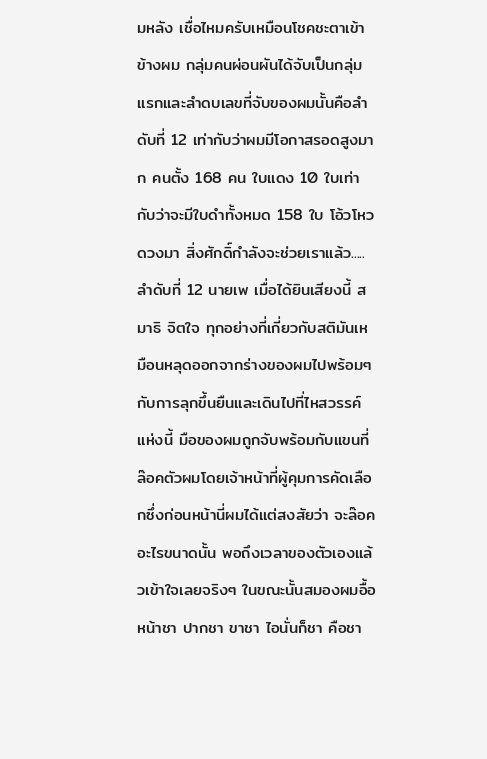มหลัง เชื่อไหมครับเหมือนโชคชะตาเข้าข้างผม กลุ่มคนผ่อนผันได้จับเป็นกลุ่มแรกและลำดบเลขที่จับของผมนั้นคือลำดับที่ 12 เท่ากับว่าผมมีโอกาสรอดสูงมาก คนตั้ง 168 คน ใบแดง 10 ใบเท่ากับว่าจะมีใบดำทั้งหมด 158 ใบ โอ้วโหวดวงมา สิ่งศักดิ์กำลังจะช่วยเราแล้ว.....ลำดับที่ 12 นายเพ เมื่อได้ยินเสียงนี้ สมาธิ จิตใจ ทุกอย่างที่เกี่ยวกับสติมันเหมือนหลุดออกจากร่างของผมไปพร้อมๆกับการลุกขึ้นยืนและเดินไปที่ไหสวรรค์แห่งนี้ มือของผมถูกจับพร้อมกับแขนที่ล๊อคตัวผมโดยเจ้าหน้าที่ผู้คุมการคัดเลือกซึ่งก่อนหน้านี่ผมได้แต่สงสัยว่า จะล๊อคอะไรขนาดนั้น พอถึงเวลาของตัวเองแล้วเข้าใจเลยจริงๆ ในขณะนั้นสมองผมอื้อ หน้าชา ปากชา ขาชา ไอนั่นก็ชา คือชา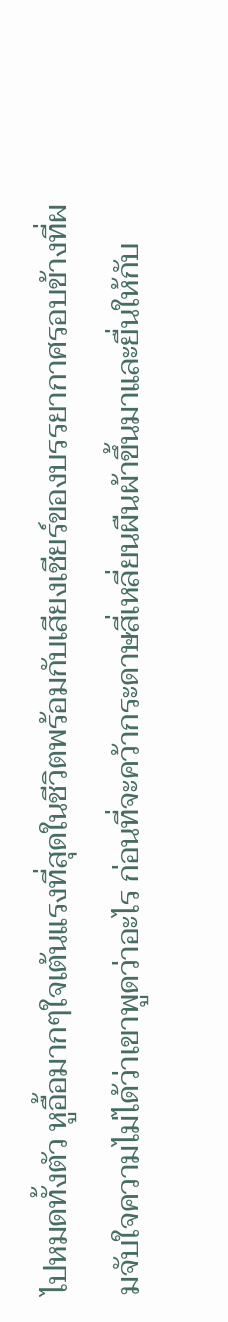ไปหมดทั้งตัว หูอื้อมากๆใจเต้นแรงที่สุดในชีวิตพร้อมกับเสียงเชียร์ของบรรยากาศรอบข้างที่ผมจับใจความไม่ได้ว่าเขาพูดว่าอะไร ก่อนที่จะคว้ากระดาษสี่เหลี่ยนผืนผ้าขึ้นมาและยื่นให้กับ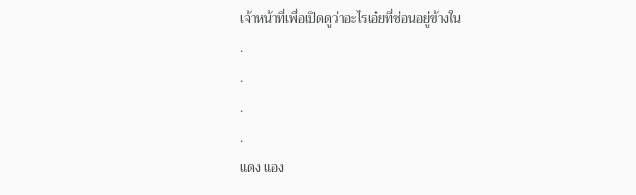เจ้าหน้าที่เพื่อเปิดดูว่าอะไรเอ๋ยที่ซ่อนอยู่ข้างใน
.
.
.
.
แดง แอง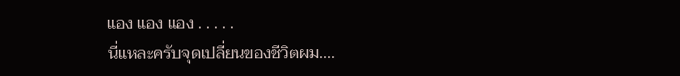แอง แอง แอง . . . . .
นี่แหละครับจุดเปลี่ยนของชีวิตผม....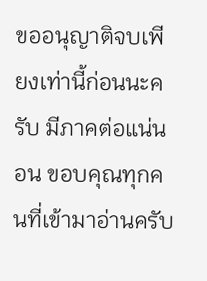ขออนุญาติจบเพียงเท่านี้ก่อนนะครับ มีภาคต่อแน่นอน ขอบคุณทุกคนที่เข้ามาอ่านครับ